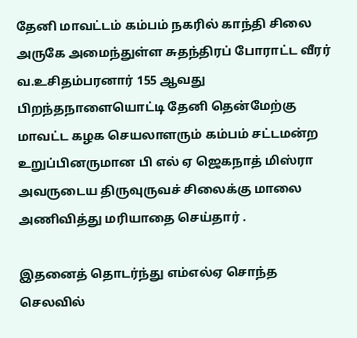தேனி மாவட்டம் கம்பம் நகரில் காந்தி சிலை அருகே அமைந்துள்ள சுதந்திரப் போராட்ட வீரர் வ.உசிதம்பரனார் 155 ஆவது பிறந்தநாளையொட்டி தேனி தென்மேற்கு மாவட்ட கழக செயலாளரும் கம்பம் சட்டமன்ற உறுப்பினருமான பி எல் ஏ ஜெகநாத் மிஸ்ரா அவருடைய திருவுருவச் சிலைக்கு மாலை அணிவித்து மரியாதை செய்தார் .

இதனைத் தொடர்ந்து எம்எல்ஏ சொந்த செலவில்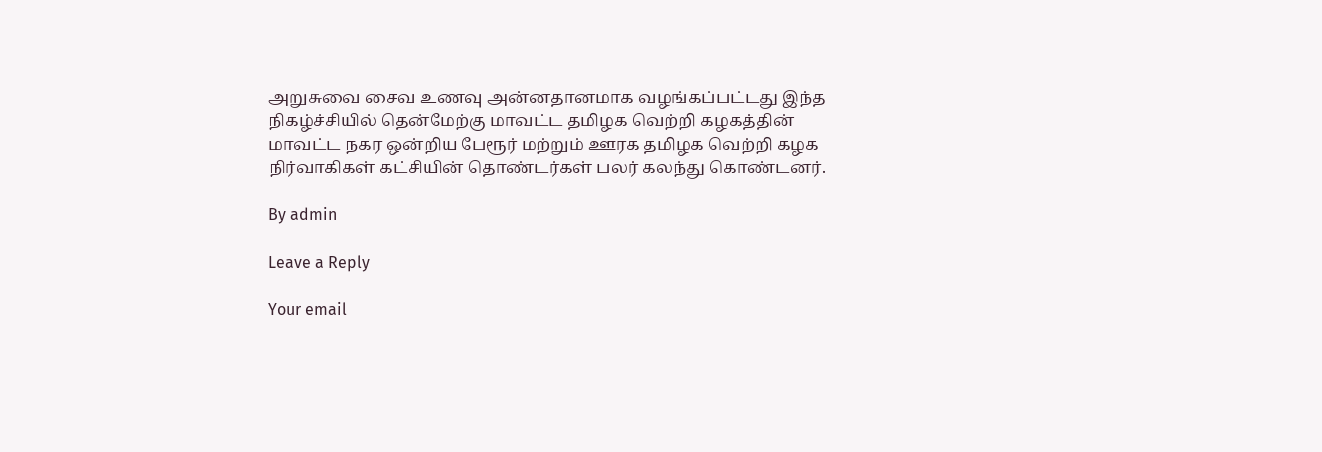அறுசுவை சைவ உணவு அன்னதானமாக வழங்கப்பட்டது இந்த நிகழ்ச்சியில் தென்மேற்கு மாவட்ட தமிழக வெற்றி கழகத்தின் மாவட்ட நகர ஒன்றிய பேரூர் மற்றும் ஊரக தமிழக வெற்றி கழக நிர்வாகிகள் கட்சியின் தொண்டர்கள் பலர் கலந்து கொண்டனர்.

By admin

Leave a Reply

Your email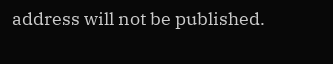address will not be published.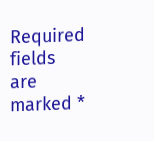Required fields are marked *